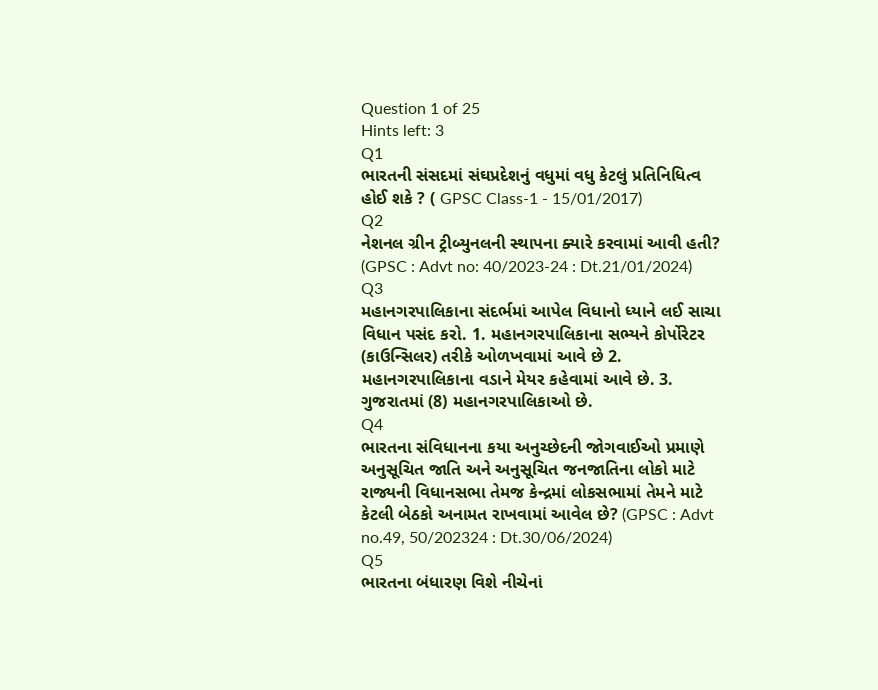Question 1 of 25
Hints left: 3
Q1
ભારતની સંસદમાં સંઘપ્રદેશનું વધુમાં વધુ કેટલું પ્રતિનિધિત્વ હોઈ શકે ? ( GPSC Class-1 - 15/01/2017)
Q2
નેશનલ ગ્રીન ટ્રીબ્યુનલની સ્થાપના ક્યારે કરવામાં આવી હતી? (GPSC : Advt no: 40/2023-24 : Dt.21/01/2024)
Q3
મહાનગરપાલિકાના સંદર્ભમાં આપેલ વિધાનો ધ્યાને લઈ સાચા વિધાન પસંદ કરો. 1. મહાનગરપાલિકાના સભ્યને કોર્પોરેટર (કાઉન્સિલર) તરીકે ઓળખવામાં આવે છે 2. મહાનગરપાલિકાના વડાને મેયર કહેવામાં આવે છે. 3. ગુજરાતમાં (8) મહાનગરપાલિકાઓ છે.
Q4
ભારતના સંવિધાનના કયા અનુચ્છેદની જોગવાઈઓ પ્રમાણે અનુસૂચિત જાતિ અને અનુસૂચિત જનજાતિના લોકો માટે રાજ્યની વિધાનસભા તેમજ કેન્દ્રમાં લોકસભામાં તેમને માટે કેટલી બેઠકો અનામત રાખવામાં આવેલ છે? (GPSC : Advt no.49, 50/202324 : Dt.30/06/2024)
Q5
ભારતના બંધારણ વિશે નીચેનાં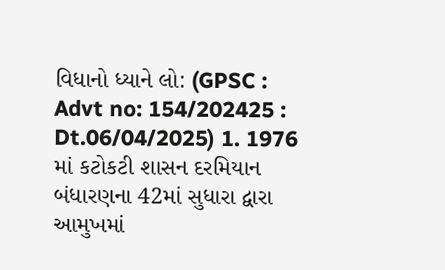વિધાનો ધ્યાને લો: (GPSC : Advt no: 154/202425 : Dt.06/04/2025) 1. 1976 માં કટોકટી શાસન દરમિયાન બંધારણના 42માં સુધારા દ્વારા આમુખમાં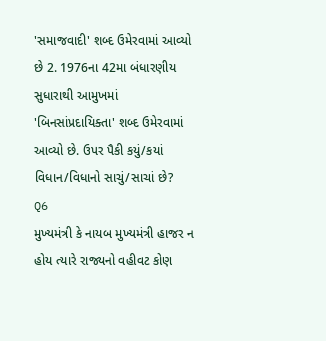'સમાજવાદી' શબ્દ ઉમેરવામાં આવ્યો છે 2. 1976ના 42મા બંધારણીય સુધારાથી આમુખમાં 'બિનસાંપ્રદાયિક્તા' શબ્દ ઉમેરવામાં આવ્યો છે. ઉપર પૈકી કયું/કયાં વિધાન/વિધાનો સાચું/સાચાં છે?
Q6
મુખ્યમંત્રી કે નાયબ મુખ્યમંત્રી હાજર ન હોય ત્યારે રાજ્યનો વહીવટ કોણ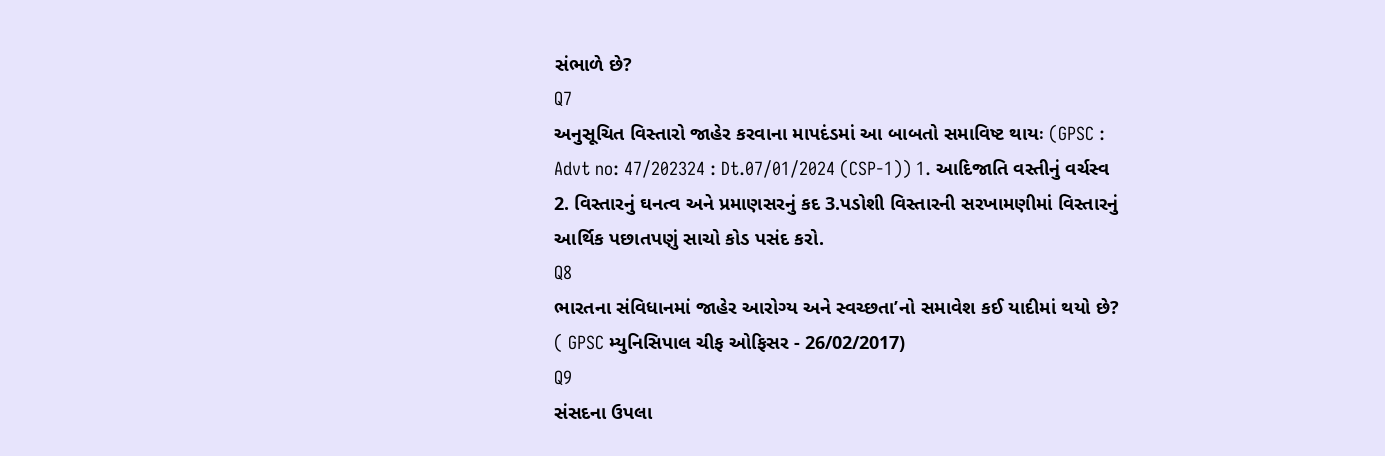સંભાળે છે?
Q7
અનુસૂચિત વિસ્તારો જાહેર કરવાના માપદંડમાં આ બાબતો સમાવિષ્ટ થાયઃ (GPSC : Advt no: 47/202324 : Dt.07/01/2024 (CSP-1)) 1. આદિજાતિ વસ્તીનું વર્ચસ્વ 2. વિસ્તારનું ઘનત્વ અને પ્રમાણસરનું કદ 3.પડોશી વિસ્તારની સરખામણીમાં વિસ્તારનું આર્થિક પછાતપણું સાચો કોડ પસંદ કરો.
Q8
ભારતના સંવિધાનમાં જાહેર આરોગ્ય અને સ્વચ્છતા’નો સમાવેશ કઈ યાદીમાં થયો છે? ( GPSC મ્યુનિસિપાલ ચીફ ઓફિસર - 26/02/2017)
Q9
સંસદના ઉપલા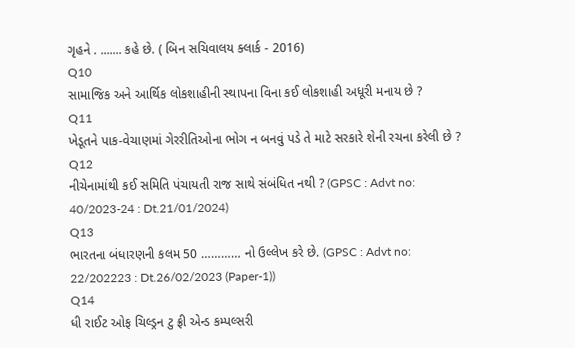ગૃહને . ....... કહે છે. ( બિન સચિવાલય ક્લાર્ક - 2016)
Q10
સામાજિક અને આર્થિક લોકશાહીની સ્થાપના વિના કઈ લોકશાહી અધૂરી મનાય છે ?
Q11
ખેડૂતને પાક-વેચાણમાં ગેરરીતિઓના ભોગ ન બનવું પડે તે માટે સરકારે શેની રચના કરેલી છે ?
Q12
નીચેનામાંથી કઈ સમિતિ પંચાયતી રાજ સાથે સંબંધિત નથી ? (GPSC : Advt no: 40/2023-24 : Dt.21/01/2024)
Q13
ભારતના બંધારણની કલમ 50 ………… નો ઉલ્લેખ કરે છે. (GPSC : Advt no: 22/202223 : Dt.26/02/2023 (Paper-1))
Q14
ધી રાઈટ ઓફ ચિલ્ડ્રન ટુ ફ્રી એન્ડ કમ્પલ્સરી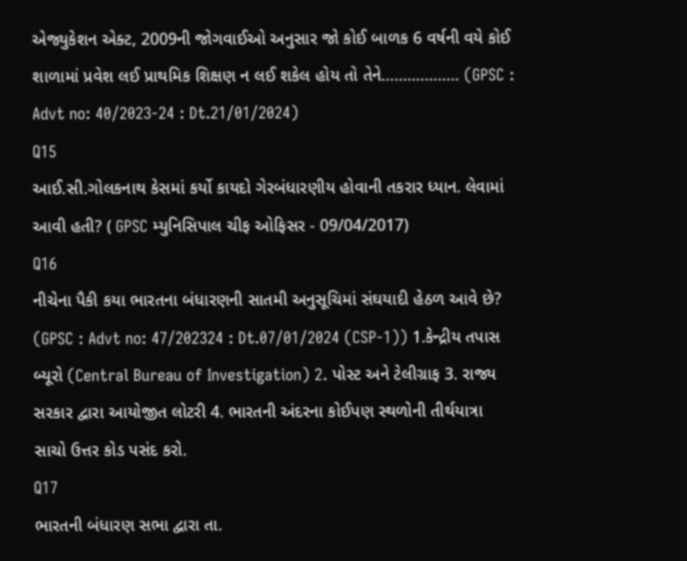એજ્યુકેશન એક્ટ, 2009ની જોગવાઈઓ અનુસાર જો કોઈ બાળક 6 વર્ષની વયે કોઈ શાળામાં પ્રવેશ લઈ પ્રાથમિક શિક્ષણ ન લઈ શકેલ હોય તો તેને……………… (GPSC : Advt no: 40/2023-24 : Dt.21/01/2024)
Q15
આઈ.સી.ગોલકનાથ કેસમાં કર્યો કાયદો ગેરબંધારણીય હોવાની તકરાર ધ્યાન. લેવામાં આવી હતી? ( GPSC મ્યુનિસિપાલ ચીફ ઓફિસર - 09/04/2017)
Q16
નીચેના પૈકી કયા ભારતના બંધારણની સાતમી અનુસૂચિમાં સંઘયાદી હેઠળ આવે છે? (GPSC : Advt no: 47/202324 : Dt.07/01/2024 (CSP-1)) 1.કેન્દ્રીય તપાસ બ્યૂરો (Central Bureau of Investigation) 2. પોસ્ટ અને ટેલીગ્રાફ 3. રાજ્ય સરકાર દ્વારા આયોજીત લોટરી 4. ભારતની અંદરના કોઈપણ સ્થળોની તીર્થયાત્રા સાચો ઉત્તર કોડ પસંદ કરો.
Q17
ભારતની બંધારણ સભા દ્વારા તા.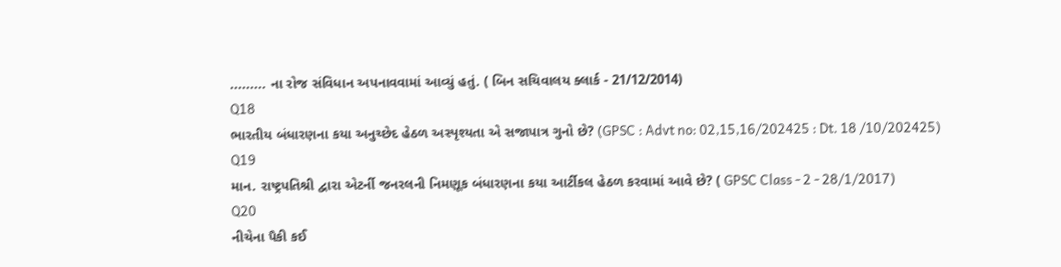......... ના રોજ સંવિધાન અપનાવવામાં આવ્યું હતું. ( બિન સચિવાલય ક્લાર્ક - 21/12/2014)
Q18
ભારતીય બંધારણના કયા અનુચ્છેદ હેઠળ અસ્પૃશ્યતા એ સજાપાત્ર ગુનો છે? (GPSC : Advt no: 02,15,16/202425 : Dt. 18 /10/202425)
Q19
માન. રાષ્ટ્રપતિશ્રી દ્વારા એટર્ની જનરલની નિમણૂક બંધારણના કયા આર્ટીકલ હેઠળ કરવામાં આવે છે? ( GPSC Class - 2 - 28/1/2017)
Q20
નીચેના પૈકી કઈ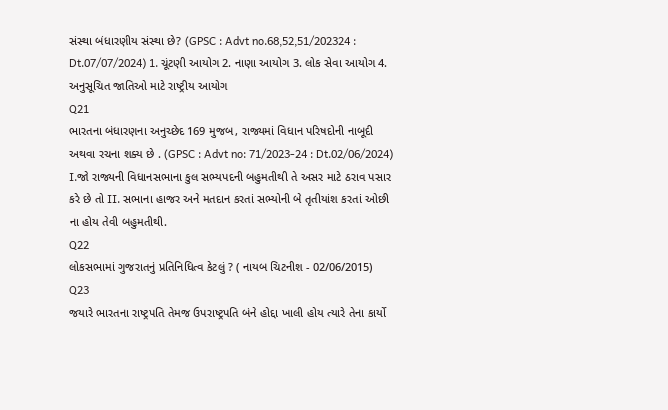સંસ્થા બંધારણીય સંસ્થા છે? (GPSC : Advt no.68,52,51/202324 : Dt.07/07/2024) 1. ચૂંટણી આયોગ 2. નાણા આયોગ 3. લોક સેવા આયોગ 4. અનુસૂચિત જાતિઓ માટે રાષ્ટ્રીય આયોગ
Q21
ભારતના બંધારણના અનુચ્છેદ 169 મુજબ, રાજ્યમાં વિધાન પરિષદોની નાબૂદી અથવા રચના શક્ય છે . (GPSC : Advt no: 71/2023-24 : Dt.02/06/2024) I.જો રાજ્યની વિધાનસભાના કુલ સભ્યપદની બહુમતીથી તે અસર માટે ઠરાવ પસાર કરે છે તો II. સભાના હાજર અને મતદાન કરતાં સભ્યોની બે તૃતીયાંશ કરતાં ઓછી ના હોય તેવી બહુમતીથી.
Q22
લોકસભામાં ગુજરાતનું પ્રતિનિધિત્વ કેટલું ? ( નાયબ ચિટનીશ - 02/06/2015)
Q23
જયારે ભારતના રાષ્ટ્રપતિ તેમજ ઉપરાષ્ટ્રપતિ બંને હોદ્દા ખાલી હોય ત્યારે તેના કાર્યો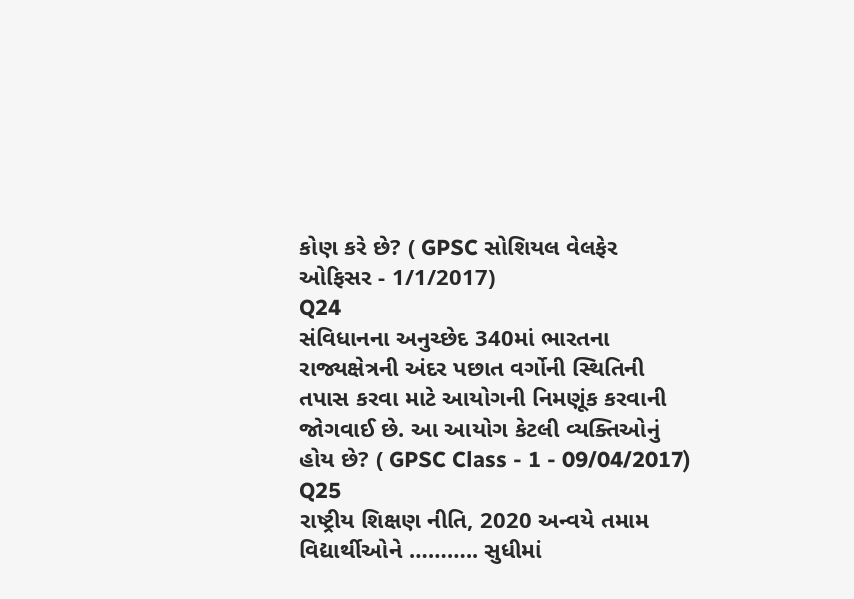કોણ કરે છે? ( GPSC સોશિયલ વેલફેર ઓફિસર - 1/1/2017)
Q24
સંવિધાનના અનુચ્છેદ 340માં ભારતના રાજ્યક્ષેત્રની અંદર પછાત વર્ગોની સ્થિતિની તપાસ કરવા માટે આયોગની નિમણૂંક કરવાની જોગવાઈ છે. આ આયોગ કેટલી વ્યક્તિઓનું હોય છે? ( GPSC Class - 1 - 09/04/2017)
Q25
રાષ્ટ્રીય શિક્ષણ નીતિ, 2020 અન્વયે તમામ વિદ્યાર્થીઓને ……….. સુધીમાં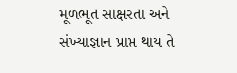મૂળભૂત સાક્ષરતા અને સંખ્યાજ્ઞાન પ્રાપ્ત થાય તે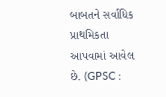બાબતને સર્વાધિક પ્રાથમિકતા આપવામાં આવેલ છે. (GPSC :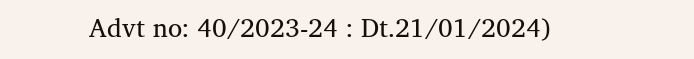Advt no: 40/2023-24 : Dt.21/01/2024)